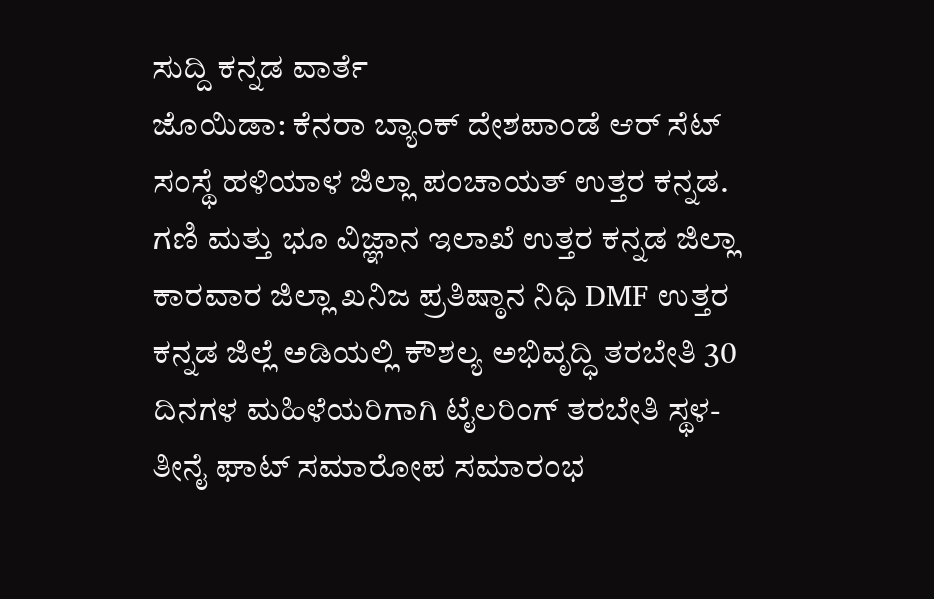ಸುದ್ದಿ ಕನ್ನಡ ವಾರ್ತೆ
ಜೊಯಿಡಾ: ಕೆನರಾ ಬ್ಯಾಂಕ್ ದೇಶಪಾಂಡೆ ಆರ್ ಸೆಟ್ ಸಂಸ್ಥೆ ಹಳಿಯಾಳ ಜಿಲ್ಲಾ ಪಂಚಾಯತ್ ಉತ್ತರ ಕನ್ನಡ. ಗಣಿ ಮತ್ತು ಭೂ ವಿಜ್ಞಾನ ಇಲಾಖೆ ಉತ್ತರ ಕನ್ನಡ ಜಿಲ್ಲಾ ಕಾರವಾರ ಜಿಲ್ಲಾ ಖನಿಜ ಪ್ರತಿಷ್ಠಾನ ನಿಧಿ DMF ಉತ್ತರ ಕನ್ನಡ ಜಿಲ್ಲೆ ಅಡಿಯಲ್ಲಿ ಕೌಶಲ್ಯ ಅಭಿವೃದ್ಧಿ ತರಬೇತಿ 30 ದಿನಗಳ ಮಹಿಳೆಯರಿಗಾಗಿ ಟೈಲರಿಂಗ್ ತರಬೇತಿ ಸ್ಥಳ- ತೀನೈ ಘಾಟ್ ಸಮಾರೋಪ ಸಮಾರಂಭ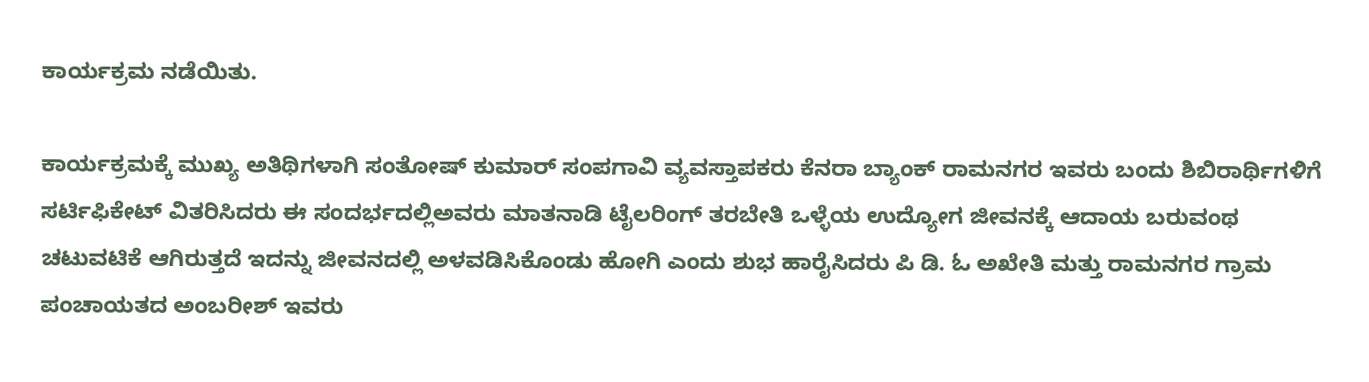ಕಾರ್ಯಕ್ರಮ ನಡೆಯಿತು.

ಕಾರ್ಯಕ್ರಮಕ್ಕೆ ಮುಖ್ಯ ಅತಿಥಿಗಳಾಗಿ ಸಂತೋಷ್ ಕುಮಾರ್ ಸಂಪಗಾವಿ ವ್ಯವಸ್ತಾಪಕರು ಕೆನರಾ ಬ್ಯಾಂಕ್ ರಾಮನಗರ ಇವರು ಬಂದು ಶಿಬಿರಾರ್ಥಿಗಳಿಗೆ ಸರ್ಟಿಫಿಕೇಟ್ ವಿತರಿಸಿದರು ಈ ಸಂದರ್ಭದಲ್ಲಿಅವರು ಮಾತನಾಡಿ ಟೈಲರಿಂಗ್ ತರಬೇತಿ ಒಳ್ಳೆಯ ಉದ್ಯೋಗ ಜೀವನಕ್ಕೆ ಆದಾಯ ಬರುವಂಥ ಚಟುವಟಿಕೆ ಆಗಿರುತ್ತದೆ ಇದನ್ನು ಜೀವನದಲ್ಲಿ ಅಳವಡಿಸಿಕೊಂಡು ಹೋಗಿ ಎಂದು ಶುಭ ಹಾರೈಸಿದರು ಪಿ ಡಿ. ಓ ಅಖೇತಿ ಮತ್ತು ರಾಮನಗರ ಗ್ರಾಮ ಪಂಚಾಯತದ ಅಂಬರೀಶ್ ಇವರು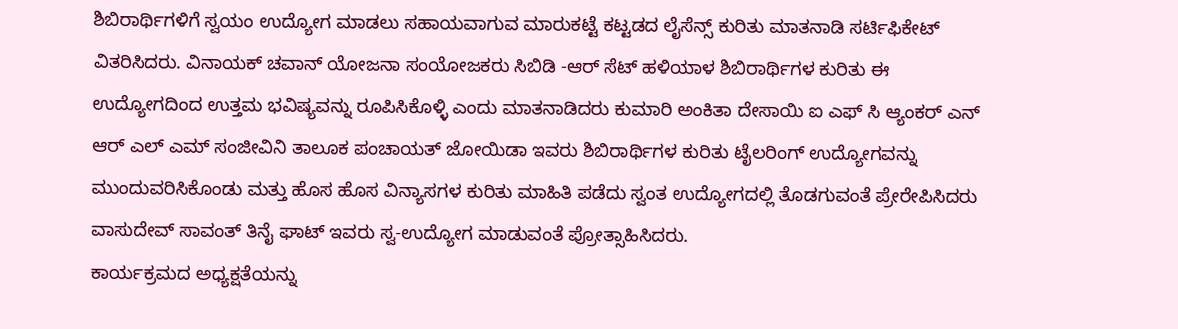ಶಿಬಿರಾರ್ಥಿಗಳಿಗೆ ಸ್ವಯಂ ಉದ್ಯೋಗ ಮಾಡಲು ಸಹಾಯವಾಗುವ ಮಾರುಕಟ್ಟೆ ಕಟ್ಟಡದ ಲೈಸೆನ್ಸ್ ಕುರಿತು ಮಾತನಾಡಿ ಸರ್ಟಿಫಿಕೇಟ್ ವಿತರಿಸಿದರು. ವಿನಾಯಕ್ ಚವಾನ್ ಯೋಜನಾ ಸಂಯೋಜಕರು ಸಿಬಿಡಿ -ಆರ್ ಸೆಟ್ ಹಳಿಯಾಳ ಶಿಬಿರಾರ್ಥಿಗಳ ಕುರಿತು ಈ ಉದ್ಯೋಗದಿಂದ ಉತ್ತಮ ಭವಿಷ್ಯವನ್ನು ರೂಪಿಸಿಕೊಳ್ಳಿ ಎಂದು ಮಾತನಾಡಿದರು ಕುಮಾರಿ ಅಂಕಿತಾ ದೇಸಾಯಿ ಐ ಎಫ್ ಸಿ ಆ್ಯಂಕರ್ ಎನ್ ಆರ್ ಎಲ್ ಎಮ್ ಸಂಜೀವಿನಿ ತಾಲೂಕ ಪಂಚಾಯತ್ ಜೋಯಿಡಾ ಇವರು ಶಿಬಿರಾರ್ಥಿಗಳ ಕುರಿತು ಟೈಲರಿಂಗ್ ಉದ್ಯೋಗವನ್ನು ಮುಂದುವರಿಸಿಕೊಂಡು ಮತ್ತು ಹೊಸ ಹೊಸ ವಿನ್ಯಾಸಗಳ ಕುರಿತು ಮಾಹಿತಿ ಪಡೆದು ಸ್ವಂತ ಉದ್ಯೋಗದಲ್ಲಿ ತೊಡಗುವಂತೆ ಪ್ರೇರೇಪಿಸಿದರು ವಾಸುದೇವ್ ಸಾವಂತ್ ತಿನೈ ಘಾಟ್ ಇವರು ಸ್ವ-ಉದ್ಯೋಗ ಮಾಡುವಂತೆ ಪ್ರೋತ್ಸಾಹಿಸಿದರು.
ಕಾರ್ಯಕ್ರಮದ ಅಧ್ಯಕ್ಷತೆಯನ್ನು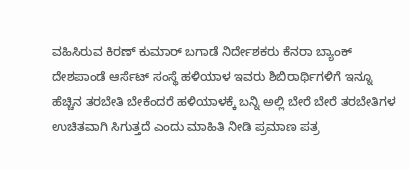ವಹಿಸಿರುವ ಕಿರಣ್ ಕುಮಾರ್ ಬಗಾಡೆ ನಿರ್ದೇಶಕರು ಕೆನರಾ ಬ್ಯಾಂಕ್ ದೇಶಪಾಂಡೆ ಆರ್ಸೆಟ್ ಸಂಸ್ಥೆ ಹಳಿಯಾಳ ಇವರು ಶಿಬಿರಾರ್ಥಿಗಳಿಗೆ ಇನ್ನೂ ಹೆಚ್ಚಿನ ತರಬೇತಿ ಬೇಕೆಂದರೆ ಹಳಿಯಾಳಕ್ಕೆ ಬನ್ನಿ ಅಲ್ಲಿ ಬೇರೆ ಬೇರೆ ತರಬೇತಿಗಳ ಉಚಿತವಾಗಿ ಸಿಗುತ್ತದೆ ಎಂದು ಮಾಹಿತಿ ನೀಡಿ ಪ್ರಮಾಣ ಪತ್ರ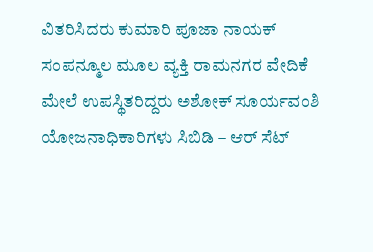ವಿತರಿಸಿದರು ಕುಮಾರಿ ಪೂಜಾ ನಾಯಕ್ ಸಂಪನ್ಮೂಲ ಮೂಲ ವ್ಯಕ್ತಿ ರಾಮನಗರ ವೇದಿಕೆ ಮೇಲೆ ಉಪಸ್ಥಿತರಿದ್ದರು ಅಶೋಕ್ ಸೂರ್ಯವಂಶಿ ಯೋಜನಾಧಿಕಾರಿಗಳು ಸಿಬಿಡಿ – ಆರ್ ಸೆಟ್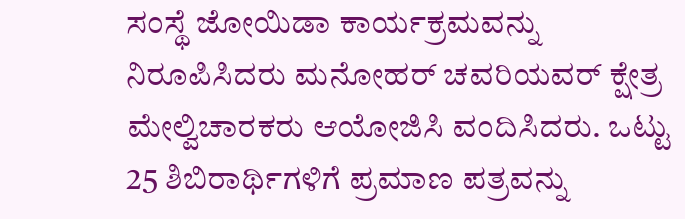ಸಂಸ್ಥೆ ಜೋಯಿಡಾ ಕಾರ್ಯಕ್ರಮವನ್ನು ನಿರೂಪಿಸಿದರು ಮನೋಹರ್ ಚವರಿಯವರ್ ಕ್ಷೇತ್ರ ಮೇಲ್ವಿಚಾರಕರು ಆಯೋಜಿಸಿ ವಂದಿಸಿದರು. ಒಟ್ಟು 25 ಶಿಬಿರಾರ್ಥಿಗಳಿಗೆ ಪ್ರಮಾಣ ಪತ್ರವನ್ನು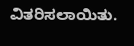ವಿತರಿಸಲಾಯಿತು.